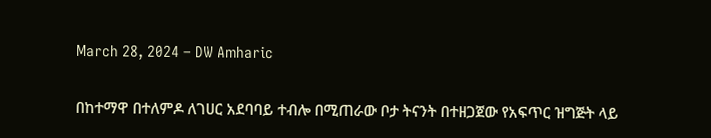March 28, 2024 – DW Amharic

በከተማዋ በተለምዶ ለገሀር አደባባይ ተብሎ በሚጠራው ቦታ ትናንት በተዘጋጀው የአፍጥር ዝግጅት ላይ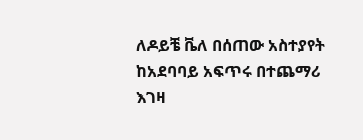ለዶይቼ ቬለ በሰጠው አስተያየት ከአደባባይ አፍጥሩ በተጨማሪ እገዛ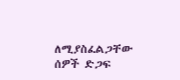ለሚያስፈልጋቸው ሰዎች ድጋፍ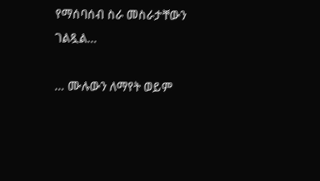የማሰባሰብ ስራ መስራታቸውን ገልጿል…

… ሙሉውን ለማየት ወይም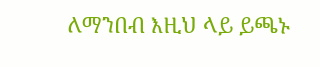ለማንበብ እዚህ ላይ ይጫኑ